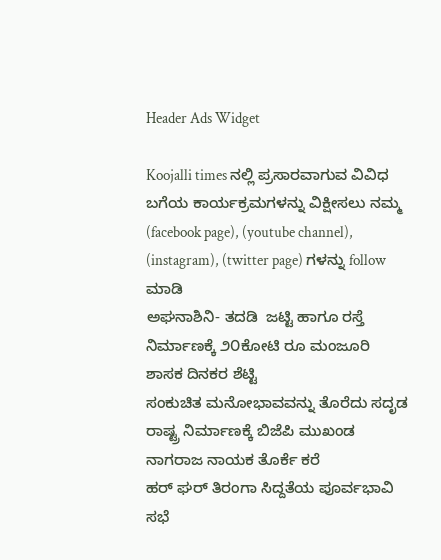Header Ads Widget

Koojalli times ನಲ್ಲಿ ಪ್ರಸಾರವಾಗುವ ವಿವಿಧ ಬಗೆಯ ಕಾರ್ಯಕ್ರಮಗಳನ್ನು ವಿಕ್ಷೀಸಲು ನಮ್ಮ (facebook page), (youtube channel), (instagram), (twitter page) ಗಳನ್ನು follow ಮಾಡಿ
ಅಘನಾಶಿನಿ- ತದಡಿ  ಜಟ್ಟಿ ಹಾಗೂ ರಸ್ತೆ ನಿರ್ಮಾಣಕ್ಕೆ ೨೦ಕೋಟಿ ರೂ ಮಂಜೂರಿ ಶಾಸಕ ದಿನಕರ ಶೆಟ್ಟಿ
ಸಂಕುಚಿತ ಮನೋಭಾವವನ್ನು ತೊರೆದು ಸದೃಡ ರಾಷ್ಟ್ರ ನಿರ್ಮಾಣಕ್ಕೆ ಬಿಜೆಪಿ ಮುಖಂಡ ನಾಗರಾಜ ನಾಯಕ ತೊರ್ಕೆ ಕರೆ
ಹರ್ ಘರ್ ತಿರಂಗಾ ಸಿದ್ದತೆಯ ಪೂರ್ವಭಾವಿ ಸಭೆ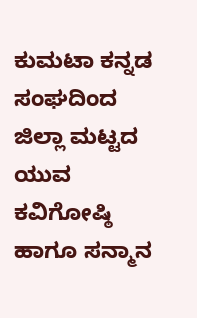ಕುಮಟಾ ಕನ್ನಡ ಸಂಘದಿಂದ  ಜಿಲ್ಲಾ ಮಟ್ಟದ ಯುವ ಕವಿಗೋಷ್ಠಿ ಹಾಗೂ ಸನ್ಮಾನ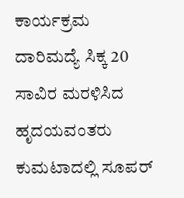ಕಾರ್ಯಕ್ರಮ
ದಾರಿಮದ್ಯೆ ಸಿಕ್ಕ 20 ಸಾವಿರ ಮರಳಿಸಿದ ಹೃದಯವಂತರು
ಕುಮಟಾದಲ್ಲಿ ಸೂಪರ್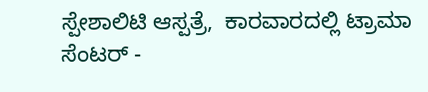ಸ್ಪೇಶಾಲಿಟಿ ಆಸ್ಪತ್ರೆ,  ಕಾರವಾರದಲ್ಲಿ ಟ್ರಾಮಾ ಸೆಂಟರ್ -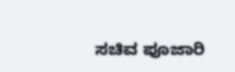ಸಚಿವ ಪೂಜಾರಿ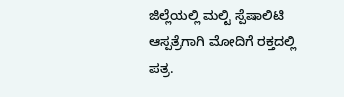ಜಿಲ್ಲೆಯಲ್ಲಿ ಮಲ್ಟಿ ಸ್ಪೆಷಾಲಿಟಿ ಆಸ್ಪತ್ರೆಗಾಗಿ ಮೋದಿಗೆ ರಕ್ತದಲ್ಲಿ ಪತ್ರ.